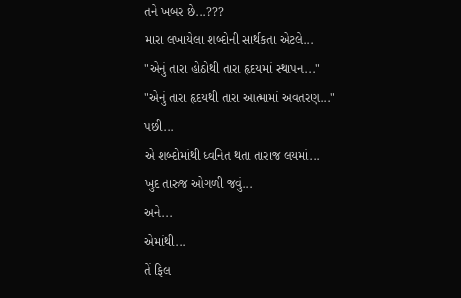તને ખબર છે...???
મારા લખાયેલા શબ્દોની સાર્થકતા એટલે...
"એનું તારા હોઠોથી તારા હૃદયમાં સ્થાપન..."
"એનું તારા હૃદયથી તારા આત્મામાં અવતરણ..."
પછી...
એ શબ્દોમાંથી ધ્વનિત થતા તારાજ લયમાં...
ખુદ તારુજ ઓગળી જવું...
અને...
એમાંથી...
તેં ફિલ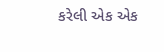કરેલી એક એક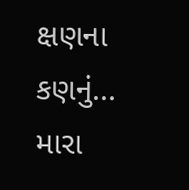ક્ષણના કણનું...
મારા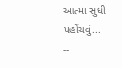આત્મા સુધી પહોંચવું...
--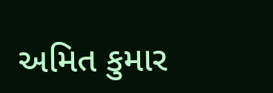અમિત કુમાર